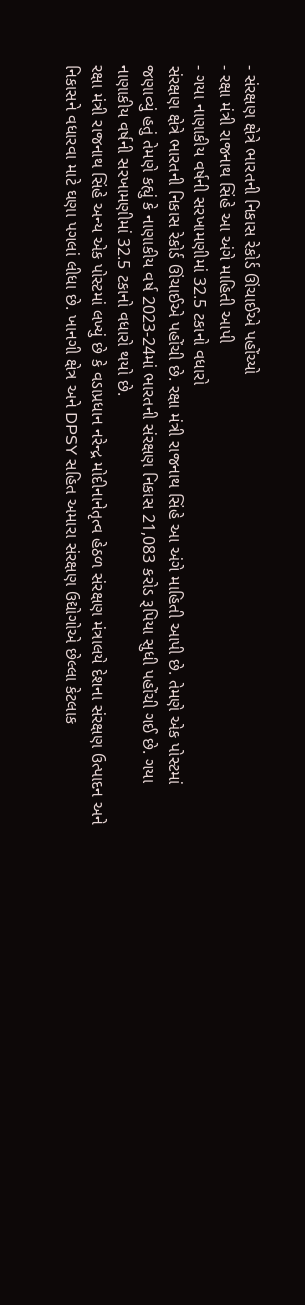- સંરક્ષણ ક્ષેત્રે ભારતની નિકાસ રેકોર્ડ ઊંચાઈએ પહોંચ્યો
- રક્ષા મંત્રી રાજનાથ સિંહે આ અંગે માહિતી આપી
- ગયા નાણાકીય વર્ષની સરખામણીમાં 32.5 ટકાનો વધારો
સંરક્ષણ ક્ષેત્રે ભારતની નિકાસ રેકોર્ડ ઊંચાઈએ પહોંચી છે. રક્ષા મંત્રી રાજનાથ સિંહે આ અંગે માહિતી આપી છે. તેમણે એક પોસ્ટમાં જણાવ્યું હતું તેમણે કહ્યું કે નાણાકીય વર્ષ 2023-24માં ભારતની સંરક્ષણ નિકાસ 21,083 કરોડ રૂપિયા સુધી પહોંચી ગઈ છે. ગયા નાણાકીય વર્ષની સરખામણીમાં 32.5 ટકાનો વધારો થયો છે.
રક્ષા મંત્રી રાજનાથ સિંહે અન્ય એક પોસ્ટમાં લખ્યું છે કે વડાપ્રધાન નરેન્દ્ર મોદીનાનેતૃત્વ હેઠળ સંરક્ષણ મંત્રાલયે દેશના સંરક્ષણ ઉત્પાદન અને નિકાસને વધારવા માટે ઘણા પગલાં લીધા છે. ખાનગી ક્ષેત્ર અને DPSY સહિત અમારા સંરક્ષણ ઉદ્યોગોએ છેલ્લા કેટલાક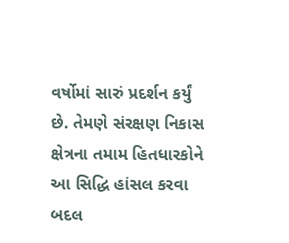વર્ષોમાં સારું પ્રદર્શન કર્યું છે. તેમણે સંરક્ષણ નિકાસ ક્ષેત્રના તમામ હિતધારકોને આ સિદ્ધિ હાંસલ કરવા બદલ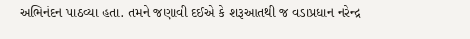અભિનંદન પાઠવ્યા હતા. તમને જણાવી દઈએ કે શરૂઆતથી જ વડાપ્રધાન નરેન્દ્ર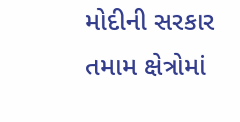મોદીની સરકાર તમામ ક્ષેત્રોમાં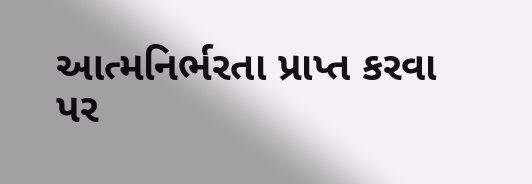આત્મનિર્ભરતા પ્રાપ્ત કરવા પર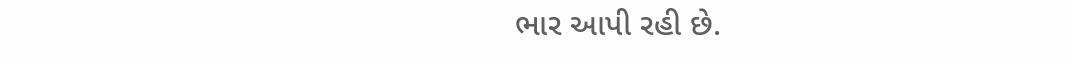ભાર આપી રહી છે.